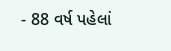- 88 વર્ષ પહેલાં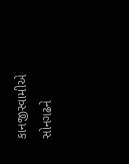કાનજીસ્વામીએ સોનગઢને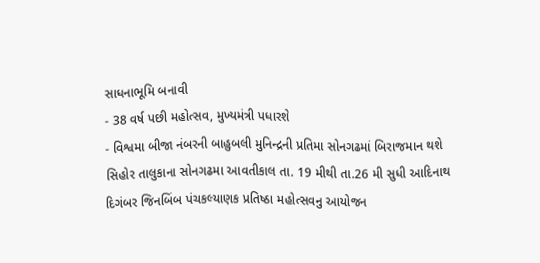સાધનાભૂમિ બનાવી
- 38 વર્ષ પછી મહોત્સવ, મુખ્યમંત્રી પધારશે
- વિશ્વમા બીજા નંબરની બાહુબલી મુનિન્દ્રની પ્રતિમા સોનગઢમાં બિરાજમાન થશે
સિહોર તાલુકાના સોનગઢમા આવતીકાલ તા. 19 મીથી તા.26 મી સુધી આદિનાથ દિગંબર જિનબિંબ પંચકલ્યાણક પ્રતિષ્ઠા મહોત્સવનુ આયોજન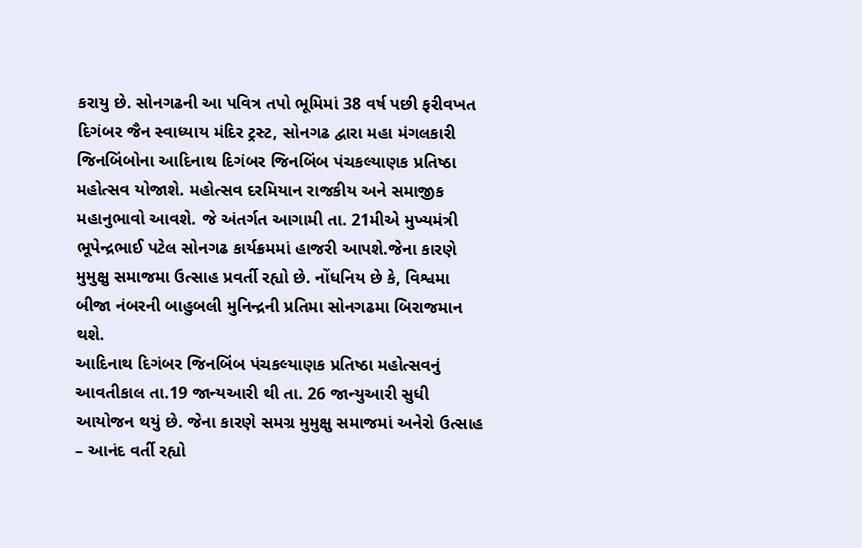કરાયુ છે. સોનગઢની આ પવિત્ર તપો ભૂમિમાં 38 વર્ષ પછી ફરીવખત દિગંબર જૈન સ્વાધ્યાય મંદિર ટ્રસ્ટ, સોનગઢ દ્વારા મહા મંગલકારી જિનબિંબોના આદિનાથ દિગંબર જિનબિંબ પંચકલ્યાણક પ્રતિષ્ઠા મહોત્સવ યોજાશે. મહોત્સવ દરમિયાન રાજકીય અને સમાજીક મહાનુભાવો આવશે. જે અંતર્ગત આગામી તા. 21મીએ મુખ્યમંત્રી ભૂપેન્દ્રભાઈ પટેલ સોનગઢ કાર્યક્રમમાં હાજરી આપશે.જેના કારણે મુમુક્ષુ સમાજમા ઉત્સાહ પ્રવર્તી રહ્યો છે. નોંધનિય છે કે, વિશ્વમા બીજા નંબરની બાહુબલી મુનિન્દ્રની પ્રતિમા સોનગઢમા બિરાજમાન થશે.
આદિનાથ દિગંબર જિનબિંબ પંચકલ્યાણક પ્રતિષ્ઠા મહોત્સવનું આવતીકાલ તા.19 જાન્યઆરી થી તા. 26 જાન્યુઆરી સુધી આયોજન થયું છે. જેના કારણે સમગ્ર મુમુક્ષુ સમાજમાં અનેરો ઉત્સાહ – આનંદ વર્તી રહ્યો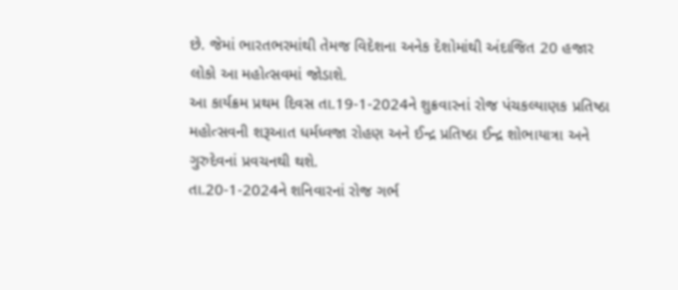છે. જેમાં ભારતભરમાંથી તેમજ વિદેશના અનેક દેશોમાંથી અંદાજિત 20 હજાર લોકો આ મહોત્સવમાં જોડાશે.
આ કાર્યક્રમ પ્રથમ દિવસ તા.19-1-2024ને શુક્રવારનાં રોજ પંચકલ્યાણક પ્રતિષ્ઠા મહોત્સવની શરૂઆત ધર્મધ્વજા રોહણ અને ઈન્દ્ર પ્રતિષ્ઠા ઈન્દ્ર શોભાયાત્રા અને ગુરુદેવનાં પ્રવચનથી થશે.
તા.20-1-2024ને શનિવારનાં રોજ ગર્ભ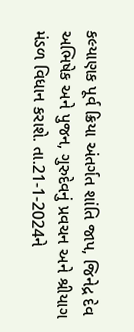કલ્યાણક પૂર્વ ક્રિયા અંતર્ગત શાંતિ જાપ, જિનેદ્ર દેવ અભિષેક અને પુજન, ગુરુદેવનું પ્રવચન અને શ્રીયાગ મંડળ વિધાન કરાશે. તા.21-1-2024ને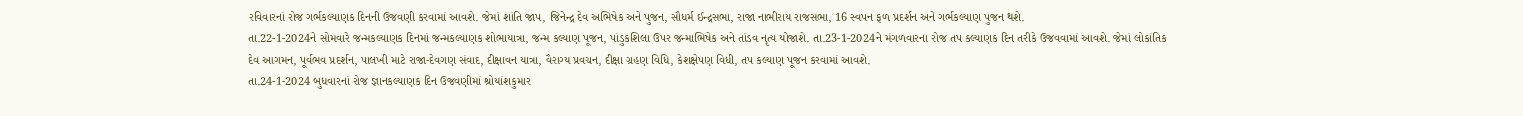રવિવારનાં રોજ ગર્ભકલ્યાણક દિનની ઉજવણી કરવામાં આવશે. જેમાં શાંતિ જાપ, જિનેન્દ્ર દેવ અભિષેક અને પુજન, સૌધર્મ ઈન્દ્રસભા, રાજા નાભીરાય રાજસભા, 16 સ્વપન ફળ પ્રદર્શન અને ગર્ભકલ્યાણ પુજન થશે.
તા.22-1-2024ને સોમવારે જન્મકલ્યાણક દિનમાં જન્મકલ્યાણક શોભાયાત્રા, જન્મ કલ્યાણ પૂજન, પાંડુકશિલા ઉપર જન્માભિષેક અને તાંડવ નૃત્ય યોજાશે. તા.23-1-2024ને મંગળવારના રોજ તપ કલ્યાણક દિન તરીકે ઉજવવામાં આવશે. જેમાં લોકાંતિક દેવ આગમન, પૂર્વભવ પ્રદર્શન, પાલખી માટે રાજા-દેવગણ સંવાદ, દીક્ષાવન યાત્રા, વૈરાગ્ય પ્રવચન, દીક્ષા ગ્રહણ વિધિ, કેશક્ષેપણ વિધી, તપ કલ્યાણ પૂજન કરવામાં આવશે.
તા.24-1-2024 બુધવારનાં રોજ જ્ઞાનકલ્યાણક દિન ઉજવણીમાં શ્રોયાંશકુમાર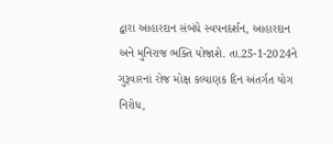દ્વારા આહારદાન સંબંધે સ્વપનદર્શન, આહારદાન અને મુનિરાજ ભક્તિ યોજાશે. તા.25-1-2024ને ગુરૂવારનાં રોજ મોક્ષ કલ્યાણક દિન અંતર્ગત યોગ નિરોધ,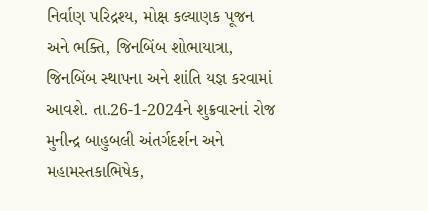નિર્વાણ પરિદ્રશ્ય, મોક્ષ કલ્યાણક પૂજન અને ભક્તિ, જિનબિંબ શોભાયાત્રા, જિનબિંબ સ્થાપના અને શાંતિ યજ્ઞ કરવામાં આવશે. તા.26-1-2024ને શુક્રવારનાં રોજ મુનીન્દ્ર બાહુબલી અંતર્ગદર્શન અને મહામસ્તકાભિષેક,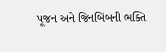પૂજન અને જિનબિંબની ભક્તિ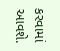કરવામાં આવશે.